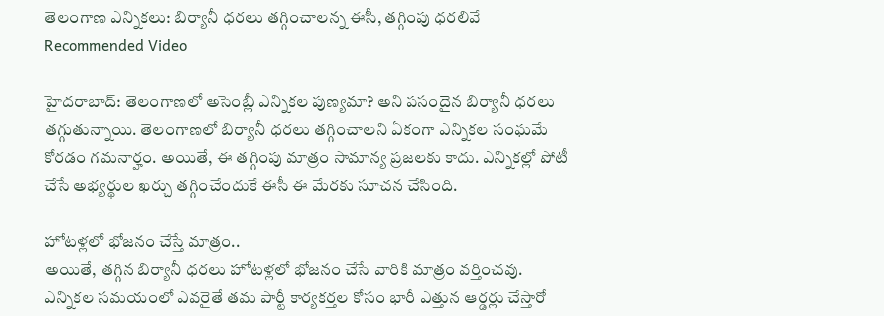తెలంగాణ ఎన్నికలు: బిర్యానీ ధరలు తగ్గించాలన్న ఈసీ, తగ్గింపు ధరలివే
Recommended Video

హైదరాబాద్: తెలంగాణలో అసెంబ్లీ ఎన్నికల పుణ్యమా? అని పసందైన బిర్యానీ ధరలు తగ్గుతున్నాయి. తెలంగాణలో బిర్యానీ ధరలు తగ్గించాలని ఏకంగా ఎన్నికల సంఘమే కోరడం గమనార్హం. అయితే, ఈ తగ్గింపు మాత్రం సామాన్య ప్రజలకు కాదు. ఎన్నికల్లో పోటీ చేసే అభ్యర్థుల ఖర్చు తగ్గించేందుకే ఈసీ ఈ మేరకు సూచన చేసింది.

హోటళ్లలో భోజనం చేస్తే మాత్రం..
అయితే, తగ్గిన బిర్యానీ ధరలు హోటళ్లలో భోజనం చేసే వారికి మాత్రం వర్తించవు. ఎన్నికల సమయంలో ఎవరైతే తమ పార్టీ కార్యకర్తల కోసం భారీ ఎత్తున ఆర్డర్లు చేస్తారో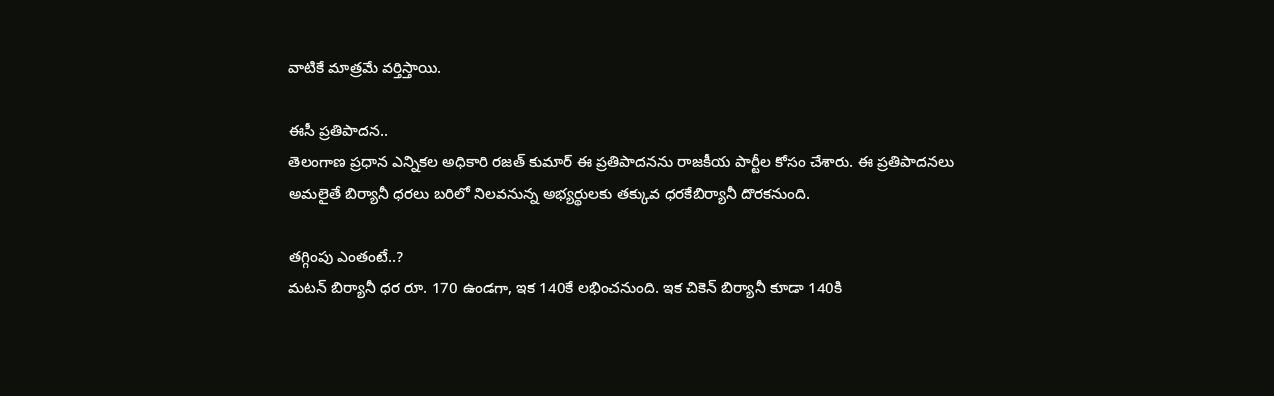వాటికే మాత్రమే వర్తిస్తాయి.

ఈసీ ప్రతిపాదన..
తెలంగాణ ప్రధాన ఎన్నికల అధికారి రజత్ కుమార్ ఈ ప్రతిపాదనను రాజకీయ పార్టీల కోసం చేశారు. ఈ ప్రతిపాదనలు అమలైతే బిర్యానీ ధరలు బరిలో నిలవనున్న అభ్యర్థులకు తక్కువ ధరకేబిర్యానీ దొరకనుంది.

తగ్గింపు ఎంతంటే..?
మటన్ బిర్యానీ ధర రూ. 170 ఉండగా, ఇక 140కే లభించనుంది. ఇక చికెన్ బిర్యానీ కూడా 140కి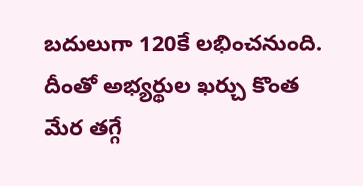బదులుగా 120కే లభించనుంది. దీంతో అభ్యర్థుల ఖర్చు కొంత మేర తగ్గే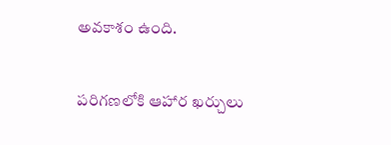అవకాశం ఉంది.

పరిగణలోకి ఆహార ఖర్చులు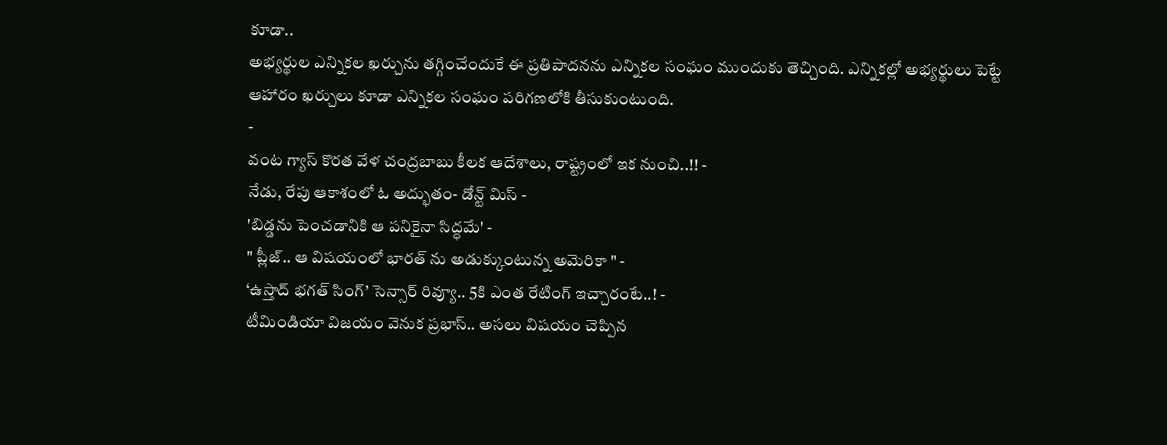కూడా..
అభ్యర్థుల ఎన్నికల ఖర్చును తగ్గించేందుకే ఈ ప్రతిపాదనను ఎన్నికల సంఘం ముందుకు తెచ్చింది. ఎన్నికల్లో అభ్యర్థులు పెట్టే ఆహారం ఖర్చులు కూడా ఎన్నికల సంఘం పరిగణలోకి తీసుకుంటుంది.
-
వంట గ్యాస్ కొరత వేళ చంద్రబాబు కీలక ఆదేశాలు, రాష్ట్రంలో ఇక నుంచి..!! -
నేడు, రేపు ఆకాశంలో ఓ అద్భుతం- డోన్ట్ మిస్ -
'బిడ్డను పెంచడానికి ఆ పనికైనా సిద్ధమే' -
" ప్లీజ్.. ఆ విషయంలో భారత్ ను అడుక్కుంటున్న అమెరికా " -
‘ఉస్తాద్ భగత్ సింగ్’ సెన్సార్ రివ్యూ.. 5కి ఎంత రేటింగ్ ఇచ్చారంటే..! -
టీమిండియా విజయం వెనుక ప్రభాస్.. అసలు విషయం చెప్పిన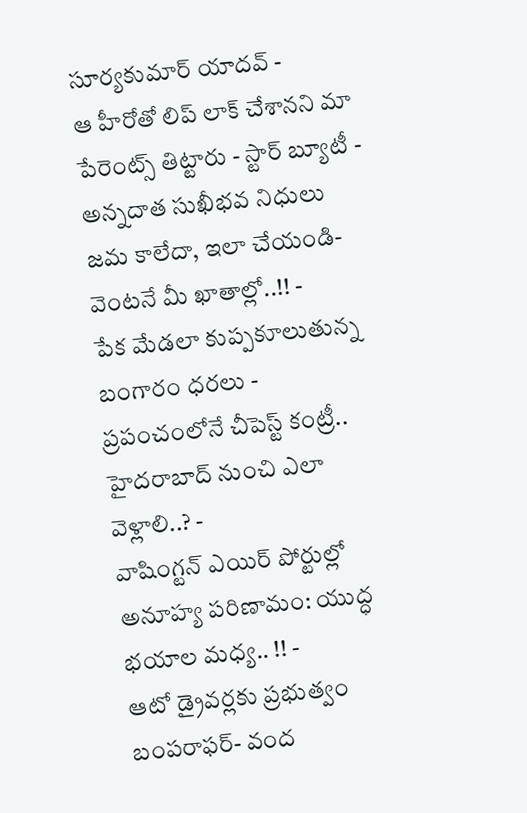సూర్యకుమార్ యాదవ్ -
ఆ హీరోతో లిప్ లాక్ చేశానని మా పేరెంట్స్ తిట్టారు - స్టార్ బ్యూటీ -
అన్నదాత సుఖీభవ నిధులు జమ కాలేదా, ఇలా చేయండి- వెంటనే మీ ఖాతాల్లో..!! -
పేక మేడలా కుప్పకూలుతున్న బంగారం ధరలు -
ప్రపంచంలోనే చీపెస్ట్ కంట్రీ.. హైదరాబాద్ నుంచి ఎలా వెళ్లాలి..? -
వాషింగ్టన్ ఎయిర్ పోర్టుల్లో అనూహ్య పరిణామం: యుద్ధ భయాల మధ్య.. !! -
ఆటో డ్రైవర్లకు ప్రభుత్వం బంపరాఫర్- వంద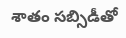శాతం సబ్సిడీతో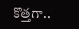కొత్తగా..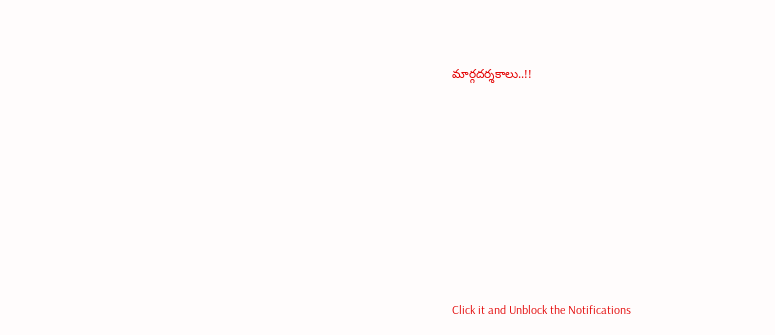మార్గదర్శకాలు..!!












Click it and Unblock the Notifications